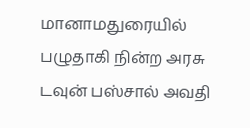மானாமதுரையில் பழுதாகி நின்ற அரசு டவுன் பஸ்சால் அவதி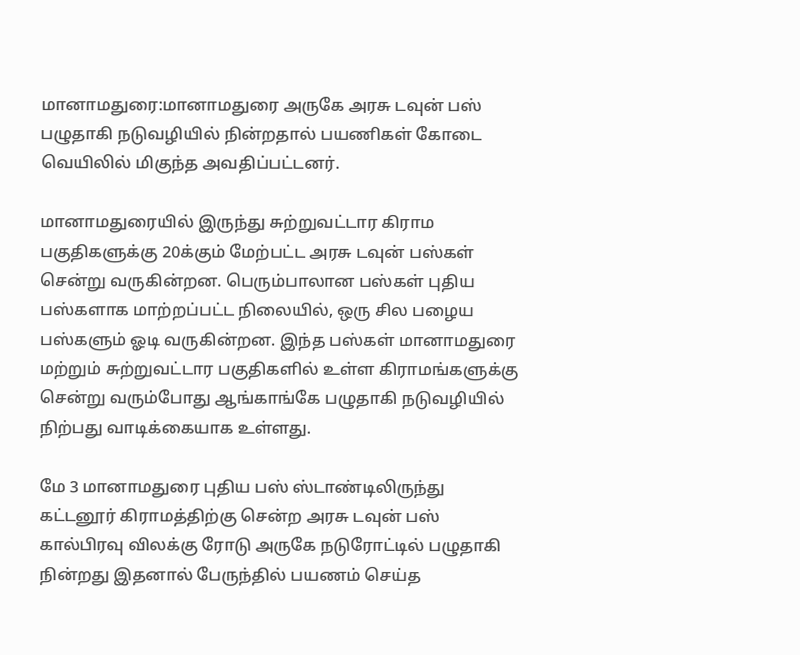மானாமதுரை:மானாமதுரை அருகே அரசு டவுன் பஸ் பழுதாகி நடுவழியில் நின்றதால் பயணிகள் கோடை வெயிலில் மிகுந்த அவதிப்பட்டனர்.

மானாமதுரையில் இருந்து சுற்றுவட்டார கிராம பகுதிகளுக்கு 20க்கும் மேற்பட்ட அரசு டவுன் பஸ்கள் சென்று வருகின்றன. பெரும்பாலான பஸ்கள் புதிய பஸ்களாக மாற்றப்பட்ட நிலையில், ஒரு சில பழைய பஸ்களும் ஓடி வருகின்றன. இந்த பஸ்கள் மானாமதுரை மற்றும் சுற்றுவட்டார பகுதிகளில் உள்ள கிராமங்களுக்கு சென்று வரும்போது ஆங்காங்கே பழுதாகி நடுவழியில் நிற்பது வாடிக்கையாக உள்ளது.

மே 3 மானாமதுரை புதிய பஸ் ஸ்டாண்டிலிருந்து கட்டனூர் கிராமத்திற்கு சென்ற அரசு டவுன் பஸ் கால்பிரவு விலக்கு ரோடு அருகே நடுரோட்டில் பழுதாகி நின்றது இதனால் பேருந்தில் பயணம் செய்த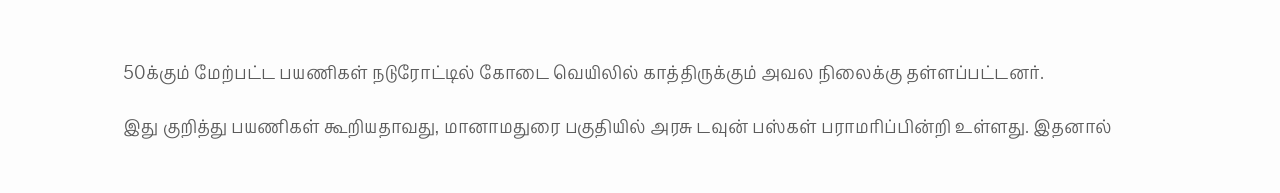50க்கும் மேற்பட்ட பயணிகள் நடுரோட்டில் கோடை வெயிலில் காத்திருக்கும் அவல நிலைக்கு தள்ளப்பட்டனர்.

இது குறித்து பயணிகள் கூறியதாவது, மானாமதுரை பகுதியில் அரசு டவுன் பஸ்கள் பராமரிப்பின்றி உள்ளது. இதனால்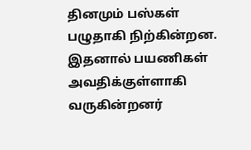தினமும் பஸ்கள் பழுதாகி நிற்கின்றன. இதனால் பயணிகள் அவதிக்குள்ளாகி வருகின்றனர்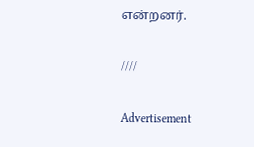என்றனர்.

////

Advertisement